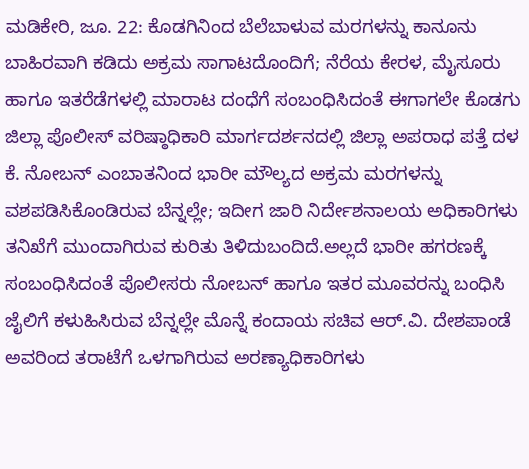ಮಡಿಕೇರಿ, ಜೂ. 22: ಕೊಡಗಿನಿಂದ ಬೆಲೆಬಾಳುವ ಮರಗಳನ್ನು ಕಾನೂನು ಬಾಹಿರವಾಗಿ ಕಡಿದು ಅಕ್ರಮ ಸಾಗಾಟದೊಂದಿಗೆ; ನೆರೆಯ ಕೇರಳ, ಮೈಸೂರು ಹಾಗೂ ಇತರೆಡೆಗಳಲ್ಲಿ ಮಾರಾಟ ದಂಧೆಗೆ ಸಂಬಂಧಿಸಿದಂತೆ ಈಗಾಗಲೇ ಕೊಡಗು ಜಿಲ್ಲಾ ಪೊಲೀಸ್ ವರಿಷ್ಠಾಧಿಕಾರಿ ಮಾರ್ಗದರ್ಶನದಲ್ಲಿ ಜಿಲ್ಲಾ ಅಪರಾಧ ಪತ್ತೆ ದಳ ಕೆ. ನೋಬನ್ ಎಂಬಾತನಿಂದ ಭಾರೀ ಮೌಲ್ಯದ ಅಕ್ರಮ ಮರಗಳನ್ನು ವಶಪಡಿಸಿಕೊಂಡಿರುವ ಬೆನ್ನಲ್ಲೇ; ಇದೀಗ ಜಾರಿ ನಿರ್ದೇಶನಾಲಯ ಅಧಿಕಾರಿಗಳು ತನಿಖೆಗೆ ಮುಂದಾಗಿರುವ ಕುರಿತು ತಿಳಿದುಬಂದಿದೆ.ಅಲ್ಲದೆ ಭಾರೀ ಹಗರಣಕ್ಕೆ ಸಂಬಂಧಿಸಿದಂತೆ ಪೊಲೀಸರು ನೋಬನ್ ಹಾಗೂ ಇತರ ಮೂವರನ್ನು ಬಂಧಿಸಿ ಜೈಲಿಗೆ ಕಳುಹಿಸಿರುವ ಬೆನ್ನಲ್ಲೇ ಮೊನ್ನೆ ಕಂದಾಯ ಸಚಿವ ಆರ್.ವಿ. ದೇಶಪಾಂಡೆ ಅವರಿಂದ ತರಾಟೆಗೆ ಒಳಗಾಗಿರುವ ಅರಣ್ಯಾಧಿಕಾರಿಗಳು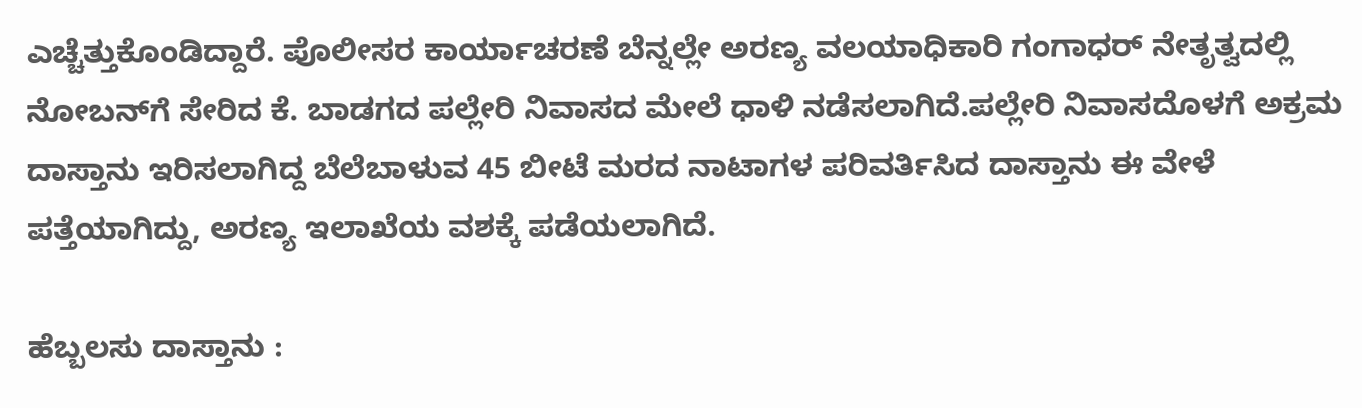ಎಚ್ಚೆತ್ತುಕೊಂಡಿದ್ದಾರೆ. ಪೊಲೀಸರ ಕಾರ್ಯಾಚರಣೆ ಬೆನ್ನಲ್ಲೇ ಅರಣ್ಯ ವಲಯಾಧಿಕಾರಿ ಗಂಗಾಧರ್ ನೇತೃತ್ವದಲ್ಲಿ ನೋಬನ್‍ಗೆ ಸೇರಿದ ಕೆ. ಬಾಡಗದ ಪಲ್ಲೇರಿ ನಿವಾಸದ ಮೇಲೆ ಧಾಳಿ ನಡೆಸಲಾಗಿದೆ.ಪಲ್ಲೇರಿ ನಿವಾಸದೊಳಗೆ ಅಕ್ರಮ ದಾಸ್ತಾನು ಇರಿಸಲಾಗಿದ್ದ ಬೆಲೆಬಾಳುವ 45 ಬೀಟೆ ಮರದ ನಾಟಾಗಳ ಪರಿವರ್ತಿಸಿದ ದಾಸ್ತಾನು ಈ ವೇಳೆ ಪತ್ತೆಯಾಗಿದ್ದು, ಅರಣ್ಯ ಇಲಾಖೆಯ ವಶಕ್ಕೆ ಪಡೆಯಲಾಗಿದೆ.

ಹೆಬ್ಬಲಸು ದಾಸ್ತಾನು :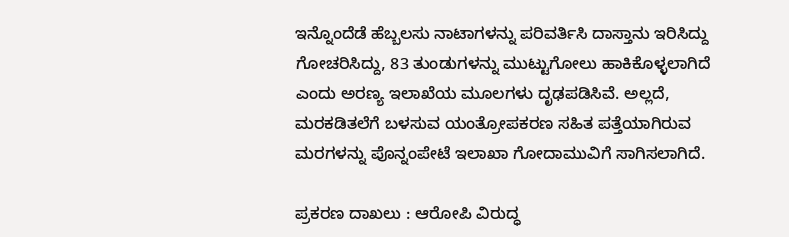ಇನ್ನೊಂದೆಡೆ ಹೆಬ್ಬಲಸು ನಾಟಾಗಳನ್ನು ಪರಿವರ್ತಿಸಿ ದಾಸ್ತಾನು ಇರಿಸಿದ್ದು ಗೋಚರಿಸಿದ್ದು, 83 ತುಂಡುಗಳನ್ನು ಮುಟ್ಟುಗೋಲು ಹಾಕಿಕೊಳ್ಳಲಾಗಿದೆ ಎಂದು ಅರಣ್ಯ ಇಲಾಖೆಯ ಮೂಲಗಳು ದೃಢಪಡಿಸಿವೆ. ಅಲ್ಲದೆ, ಮರಕಡಿತಲೆಗೆ ಬಳಸುವ ಯಂತ್ರೋಪಕರಣ ಸಹಿತ ಪತ್ತೆಯಾಗಿರುವ ಮರಗಳನ್ನು ಪೊನ್ನಂಪೇಟೆ ಇಲಾಖಾ ಗೋದಾಮುವಿಗೆ ಸಾಗಿಸಲಾಗಿದೆ.

ಪ್ರಕರಣ ದಾಖಲು : ಆರೋಪಿ ವಿರುದ್ಧ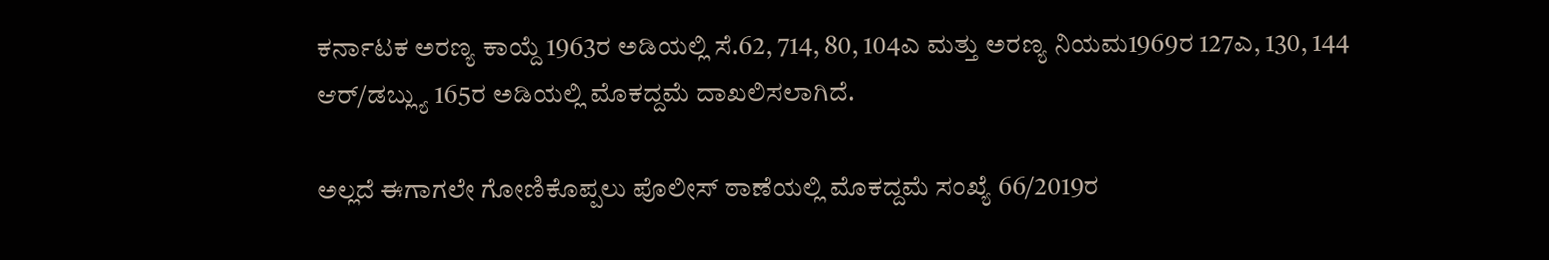ಕರ್ನಾಟಕ ಅರಣ್ಯ ಕಾಯ್ದೆ 1963ರ ಅಡಿಯಲ್ಲಿ ಸೆ.62, 714, 80, 104ಎ ಮತ್ತು ಅರಣ್ಯ ನಿಯಮ1969ರ 127ಎ, 130, 144 ಆರ್/ಡಬ್ಲ್ಯು 165ರ ಅಡಿಯಲ್ಲಿ ಮೊಕದ್ದಮೆ ದಾಖಲಿಸಲಾಗಿದೆ.

ಅಲ್ಲದೆ ಈಗಾಗಲೇ ಗೋಣಿಕೊಪ್ಪಲು ಪೊಲೀಸ್ ಠಾಣೆಯಲ್ಲಿ ಮೊಕದ್ದಮೆ ಸಂಖ್ಯೆ 66/2019ರ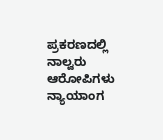ಪ್ರಕರಣದಲ್ಲಿ ನಾಲ್ವರು ಆರೋಪಿಗಳು ನ್ಯಾಯಾಂಗ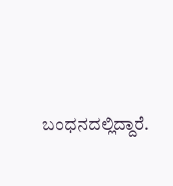ಬಂಧನದಲ್ಲಿದ್ದಾರೆ.